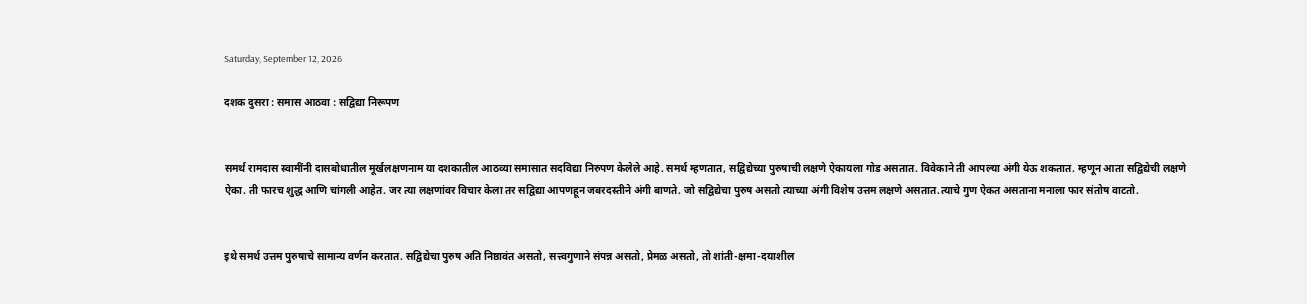Saturday, September 12, 2026

दशक दुसरा : समास आठवा : सद्विद्या निरूपण


समर्थ रामदास स्वामींनी दासबोधातील मूर्खलक्षणनाम या दशकातील आठव्या समासात सदविद्या निरुपण केलेले आहे. समर्थ म्हणतात, सद्विद्येच्या पुरुषाची लक्षणे ऐकायला गोड असतात. विवेकाने ती आपल्या अंगी येऊ शकतात. म्हणून आता सद्विद्येची लक्षणे ऐका. ती फारच शुद्ध आणि चांगली आहेत. जर त्या लक्षणांवर विचार केला तर सद्विद्या आपणहून जबरदस्तीने अंगी बाणते. जो सद्विद्येचा पुरुष असतो त्याच्या अंगी विशेष उत्तम लक्षणे असतात.त्याचे गुण ऐकत असताना मनाला फार संतोष वाटतो.


इथे समर्थ उत्तम पुरुषाचे सामान्य वर्णन करतात. सद्विद्येचा पुरुष अति निष्ठावंत असतो, सत्त्वगुणाने संपन्न असतो, प्रेमळ असतो, तो शांती-क्षमा-दयाशील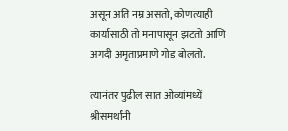असून अति नम्र असतो, कोणत्याही कार्यासाठी तो मनापासून झटतो आणि अगदी अमृताप्रमाणे गोड बोलतो.

त्यानंतर पुढील सात ओव्यांमध्यें श्रीसमर्थांनी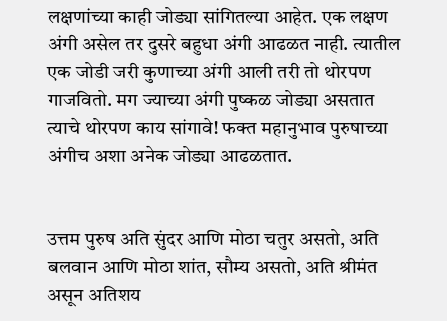लक्षणांच्या काही जोड्या सांगितल्या आहेत. एक लक्षण अंगी असेल तर दुसरे बहुधा अंगी आढळत नाही. त्यातील एक जोडी जरी कुणाच्या अंगी आली तरी तो थोरपण गाजवितो. मग ज्याच्या अंगी पुष्कळ जोड्या असतात त्याचे थोरपण काय सांगावे! फक्त महानुभाव पुरुषाच्या अंगीच अशा अनेक जोड्या आढळतात.


उत्तम पुरुष अति सुंदर आणि मोठा चतुर असतो, अति बलवान आणि मोठा शांत, सौम्य असतो, अति श्रीमंत असून अतिशय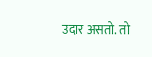उदार असतो. तो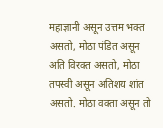महाज्ञानी असून उत्तम भक्त असतो, मोठा पंडित असून अति विरक्त असतो, मोठा तपस्वी असून अतिशय शांत असतो. मोठा वक्ता असून तो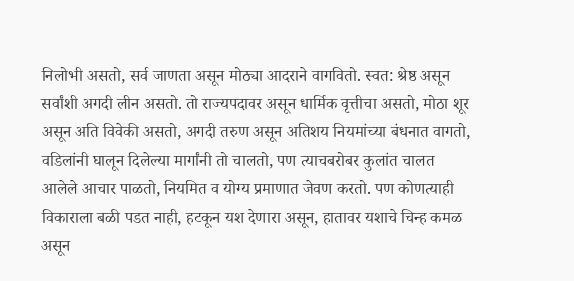निलोभी असतो, सर्व जाणता असून मोठ्या आदराने वागवितो. स्वत: श्रेष्ठ असून सर्वांशी अगदी लीन असतो. तो राज्यपदावर असून धार्मिक वृत्तीचा असतो, मोठा शूर असून अति विवेकी असतो, अगदी तरुण असून अतिशय नियमांच्या बंधनात वागतो, वडिलांनी घालून दिलेल्या मार्गांनी तो चालतो, पण त्याचबरोबर कुलांत चालत आलेले आचार पाळतो, नियमित व योग्य प्रमाणात जेवण करतो. पण कोणत्याही विकाराला बळी पडत नाही, हटकून यश देणारा असून, हातावर यशाचे चिन्ह कमळ असून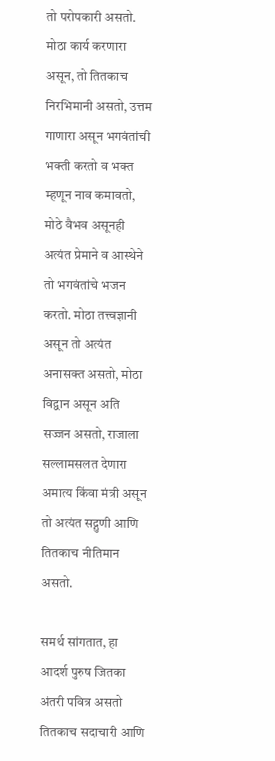तो परोपकारी असतो. मोठा कार्य करणारा असून, तो तितकाच निरभिमानी असतो, उत्तम गाणारा असून भगवंतांची भक्ती करतो व भक्त म्हणून नाव कमावतो, मोठे वैभव असूनही अत्यंत प्रेमाने व आस्थेने तो भगवंतांचे भजन करतो. मोठा तत्त्वज्ञानी असून तो अत्यंत अनासक्त असतो, मोठा विद्वान असून अति सज्जन असतो, राजाला सल्लामसलत देणारा अमात्य किंवा मंत्री असून तो अत्यंत सद्गुणी आणि तितकाच नीतिमान असतो.

समर्थ सांगतात, हा आदर्श पुरुष जितका अंतरी पवित्र असतो तितकाच सदाचारी आणि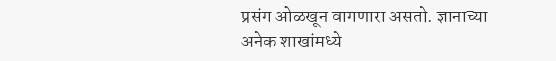प्रसंग ओळखून वागणारा असतो. ज्ञानाच्या अनेक शाखांमध्ये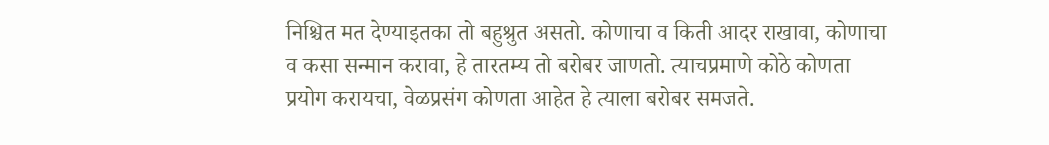निश्चित मत देण्याइतका तो बहुश्रुत असतो. कोणाचा व किती आदर राखावा, कोणाचा व कसा सन्मान करावा, हे तारतम्य तो बरोबर जाणतो. त्याचप्रमाणे कोठे कोणता प्रयोग करायचा, वेळप्रसंग कोणता आहेत हे त्याला बरोबर समजते.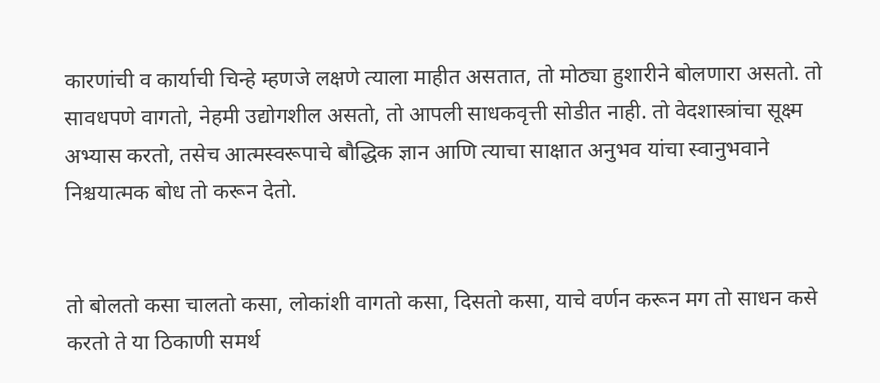कारणांची व कार्याची चिन्हे म्हणजे लक्षणे त्याला माहीत असतात, तो मोठ्या हुशारीने बोलणारा असतो. तो सावधपणे वागतो, नेहमी उद्योगशील असतो, तो आपली साधकवृत्ती सोडीत नाही. तो वेदशास्त्रांचा सूक्ष्म अभ्यास करतो, तसेच आत्मस्वरूपाचे बौद्धिक ज्ञान आणि त्याचा साक्षात अनुभव यांचा स्वानुभवाने निश्चयात्मक बोध तो करून देतो.


तो बोलतो कसा चालतो कसा, लोकांशी वागतो कसा, दिसतो कसा, याचे वर्णन करून मग तो साधन कसे करतो ते या ठिकाणी समर्थ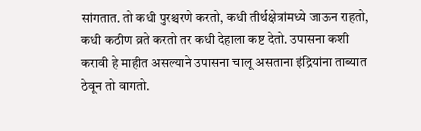सांगतात. तो कधी पुरश्चरणे करतो, कधी तीर्थक्षेत्रांमध्ये जाऊन राहतो, कधी कठीण व्रते करतो तर कधी देहाला कष्ट देतो. उपासना कशी करावी हे माहीत असल्याने उपासना चालू असताना इंद्रियांना ताब्यात ठेवून तो वागतो.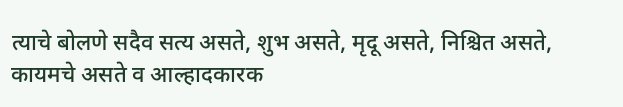त्याचे बोलणे सदैव सत्य असते, शुभ असते, मृदू असते, निश्चित असते, कायमचे असते व आल्हादकारक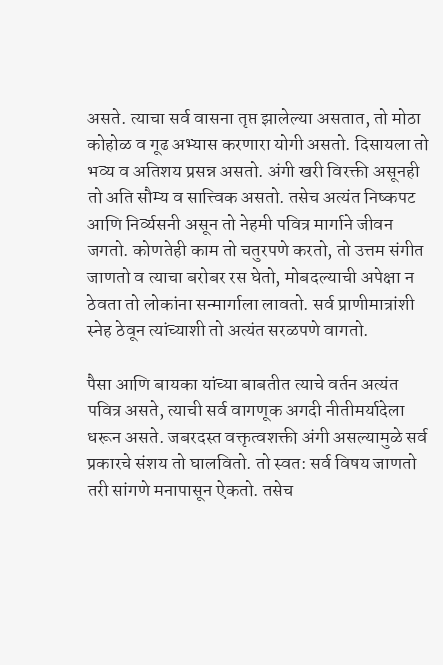असते. त्याचा सर्व वासना तृप्त झालेल्या असतात, तो मोठा कोहोळ व गूढ अभ्यास करणारा योगी असतो. दिसायला तो भव्य व अतिशय प्रसन्न असतो. अंगी खरी विरक्ती असूनही तो अति सौम्य व सात्त्विक असतो. तसेच अत्यंत निष्कपट आणि निर्व्यसनी असून तो नेहमी पवित्र मार्गाने जीवन जगतो. कोणतेही काम तो चतुरपणे करतो, तो उत्तम संगीत जाणतो व त्याचा बरोबर रस घेतो, मोबदल्याची अपेक्षा न ठेवता तो लोकांना सन्मार्गाला लावतो. सर्व प्राणीमात्रांशी स्नेह ठेवून त्यांच्याशी तो अत्यंत सरळपणे वागतो.

पैसा आणि बायका यांच्या बाबतीत त्याचे वर्तन अत्यंत पवित्र असते, त्याची सर्व वागणूक अगदी नीतीमर्यादेला धरून असते. जबरदस्त वक्तृत्वशक्ती अंगी असल्यामुळे सर्व प्रकारचे संशय तो घालवितो. तो स्वत: सर्व विषय जाणतो तरी सांगणे मनापासून ऐकतो. तसेच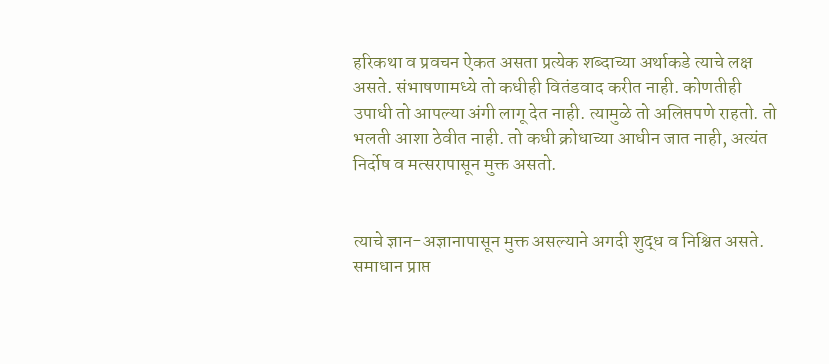हरिकथा व प्रवचन ऐकत असता प्रत्येक शब्दाच्या अर्थाकडे त्याचे लक्ष असते. संभाषणामध्ये तो कधीही वितंडवाद करीत नाही. कोणतीही उपाधी तो आपल्या अंगी लागू देत नाही. त्यामुळे तो अलिप्तपणे राहतो. तो भलती आशा ठेवीत नाही. तो कधी क्रोधाच्या आधीन जात नाही, अत्यंत निर्दोष व मत्सरापासून मुक्त असतो.


त्याचे ज्ञान-अज्ञानापासून मुक्त असल्याने अगदी शुद्ध व निश्चित असते. समाधान प्राप्त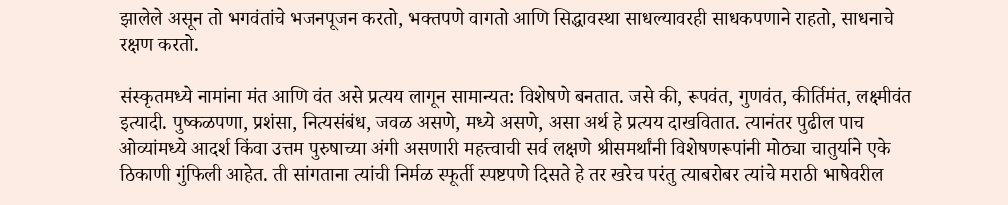झालेले असून तो भगवंतांचे भजनपूजन करतो, भक्तपणे वागतो आणि सिद्धावस्था साधल्यावरही साधकपणाने राहतो, साधनाचे रक्षण करतो.

संस्कृतमध्ये नामांना मंत आणि वंत असे प्रत्यय लागून सामान्यत: विशेषणे बनतात. जसे की, रूपवंत, गुणवंत, कीर्तिमंत, लक्ष्मीवंत इत्यादी. पुष्कळपणा, प्रशंसा, नित्यसंबंध, जवळ असणे, मध्ये असणे, असा अर्थ हे प्रत्यय दाखवितात. त्यानंतर पुढील पाच ओव्यांमध्ये आदर्श किंवा उत्तम पुरुषाच्या अंगी असणारी महत्त्वाची सर्व लक्षणे श्रीसमर्थांनी विशेषणरूपांनी मोठ्या चातुर्याने एके ठिकाणी गुंफिली आहेत. ती सांगताना त्यांची निर्मळ स्फूर्ती स्पष्टपणे दिसते हे तर खरेच परंतु त्याबरोबर त्यांचे मराठी भाषेवरील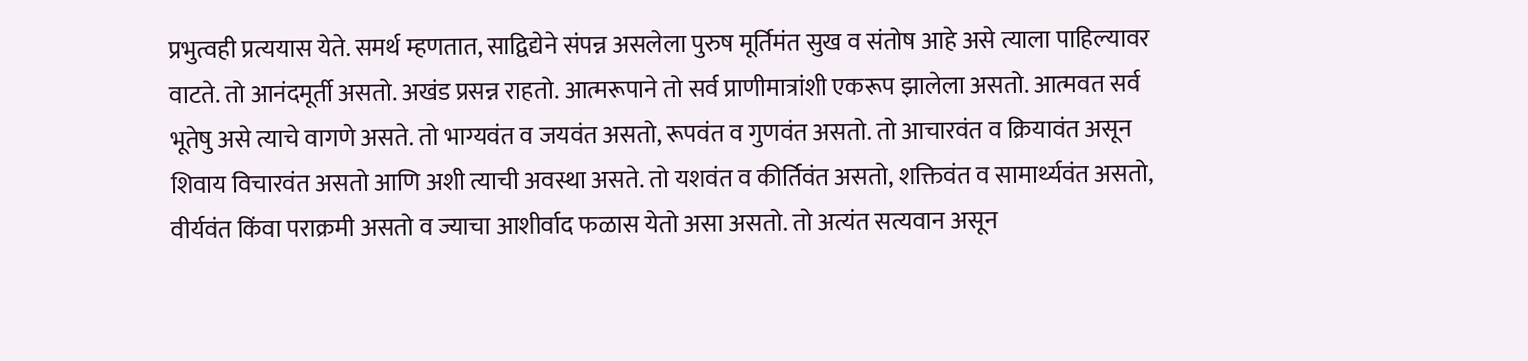प्रभुत्वही प्रत्ययास येते. समर्थ म्हणतात, साद्विद्येने संपन्न असलेला पुरुष मूर्तिमंत सुख व संतोष आहे असे त्याला पाहिल्यावर वाटते. तो आनंदमूर्ती असतो. अखंड प्रसन्न राहतो. आत्मरूपाने तो सर्व प्राणीमात्रांशी एकरूप झालेला असतो. आत्मवत सर्व भूतेषु असे त्याचे वागणे असते. तो भाग्यवंत व जयवंत असतो, रूपवंत व गुणवंत असतो. तो आचारवंत व क्रियावंत असून शिवाय विचारवंत असतो आणि अशी त्याची अवस्था असते. तो यशवंत व कीर्तिवंत असतो, शक्तिवंत व सामार्थ्यवंत असतो, वीर्यवंत किंवा पराक्रमी असतो व ज्याचा आशीर्वाद फळास येतो असा असतो. तो अत्यंत सत्यवान असून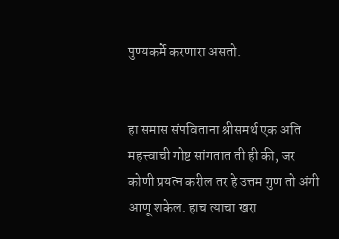पुण्यकर्मे करणारा असतो.


हा समास संपविताना श्रीसमर्थ एक अति महत्त्वाची गोष्ट सांगतात ती ही की, जर कोणी प्रयत्न करील तर हे उत्तम गुण तो अंगी आणू शकेल. हाच त्याचा खरा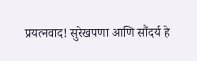प्रयत्नवाद! सुरेखपणा आणि सौंदर्य हे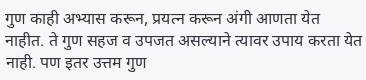गुण काही अभ्यास करून, प्रयत्न करून अंगी आणता येत नाहीत. ते गुण सहज व उपजत असल्याने त्यावर उपाय करता येत नाही. पण इतर उत्तम गुण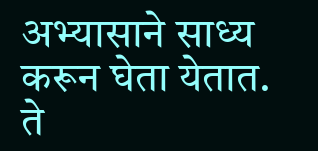अभ्यासाने साध्य करून घेता येतात. ते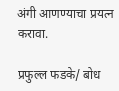अंगी आणण्याचा प्रयत्न करावा.

प्रफुल्ल फडके/ बोध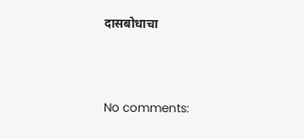दासबोधाचा



No comments: